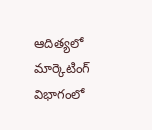ఆదిత్యలో మార్కెటింగ్ విభాగంలో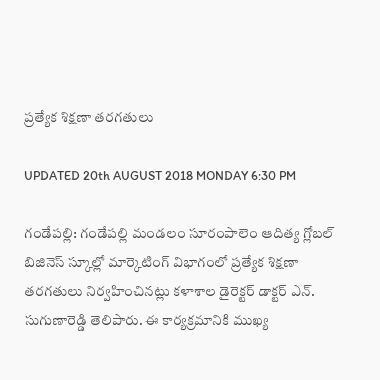ప్రత్యేక శిక్షణా తరగతులు

UPDATED 20th AUGUST 2018 MONDAY 6:30 PM

గండేపల్లి: గండేపల్లి మండలం సూరంపాలెం ఆదిత్య గ్లోబల్ బిజినెస్ స్కూల్లో మార్కెటింగ్ విభాగంలో ప్రత్యేక శిక్షణా తరగతులు నిర్వహించినట్లు కళాశాల డైరెక్టర్ డాక్టర్ ఎన్. సుగుణారెడ్డి తెలిపారు. ఈ కార్యక్రమానికి ముఖ్య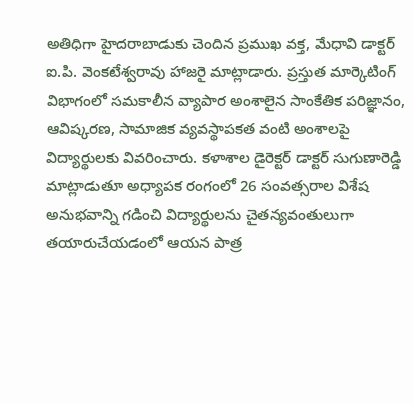అతిధిగా హైదరాబాడుకు చెందిన ప్రముఖ వక్త, మేధావి డాక్టర్ ఐ.పి. వెంకటేశ్వరావు హాజరై మాట్లాడారు. ప్రస్తుత మార్కెటింగ్ విభాగంలో సమకాలీన వ్యాపార అంశాలైన సాంకేతిక పరిజ్ఞానం, ఆవిష్కరణ, సామాజిక వ్యవస్థాపకత వంటి అంశాలపై విద్యార్థులకు వివరించారు. కళాశాల డైరెక్టర్ డాక్టర్ సుగుణారెడ్డి మాట్లాడుతూ అధ్యాపక రంగంలో 26 సంవత్సరాల విశేష అనుభవాన్ని గడించి విద్యార్థులను చైతన్యవంతులుగా తయారుచేయడంలో ఆయన పాత్ర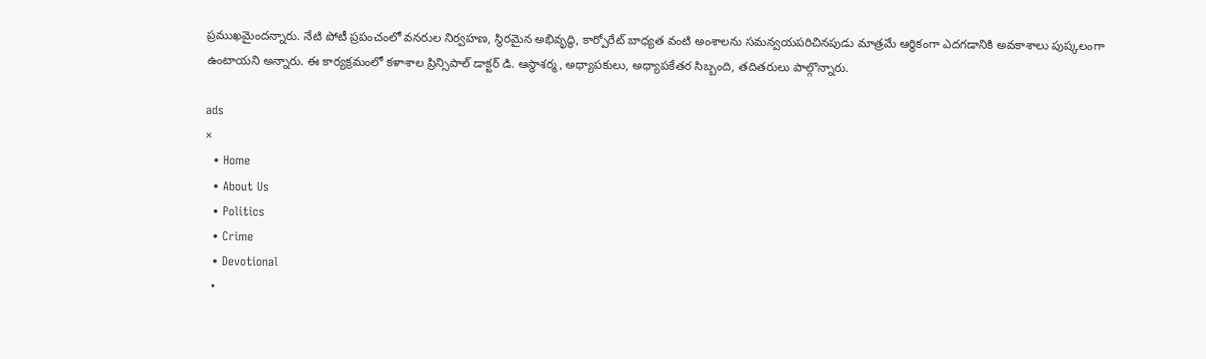ప్రముఖమైందన్నారు. నేటి పోటీ ప్రపంచంలో వనరుల నిర్వహణ, స్థిరమైన అభివృద్ధి, కార్పోరేట్ బాధ్యత వంటి అంశాలను సమన్వయపరిచినపుడు మాత్రమే ఆర్ధికంగా ఎదగడానికి అవకాశాలు పుష్కలంగా ఉంటాయని అన్నారు. ఈ కార్యక్రమంలో కళాశాల ప్రిన్సిపాల్ డాక్టర్ డి. ఆస్ధాశర్మ, అధ్యాపకులు, అధ్యాపకేతర సిబ్బంది, తదితరులు పాల్గొన్నారు.

ads
×
  • Home
  • About Us
  • Politics
  • Crime
  • Devotional
  •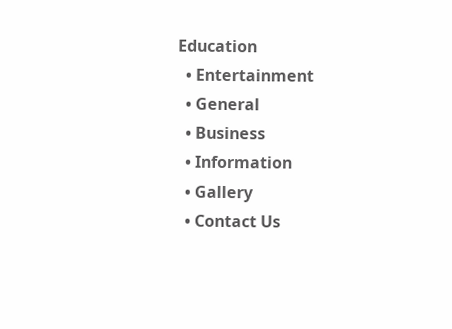Education
  • Entertainment
  • General
  • Business
  • Information
  • Gallery
  • Contact Us